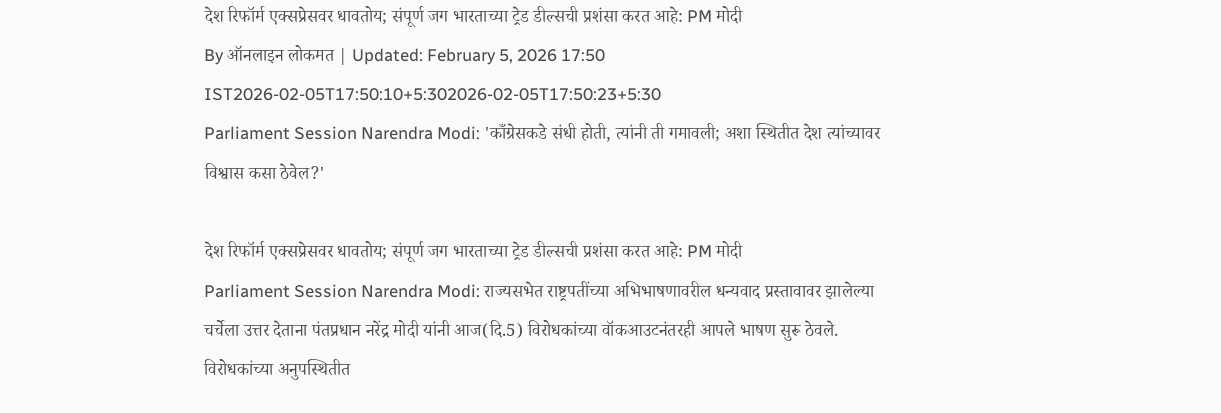देश रिफॉर्म एक्सप्रेसवर धावतोय; संपूर्ण जग भारताच्या ट्रेड डील्सची प्रशंसा करत आहे: PM मोदी
By ऑनलाइन लोकमत | Updated: February 5, 2026 17:50 IST2026-02-05T17:50:10+5:302026-02-05T17:50:23+5:30
Parliament Session Narendra Modi: 'काँग्रेसकडे संधी होती, त्यांनी ती गमावली; अशा स्थितीत देश त्यांच्यावर विश्वास कसा ठेवेल?'

देश रिफॉर्म एक्सप्रेसवर धावतोय; संपूर्ण जग भारताच्या ट्रेड डील्सची प्रशंसा करत आहे: PM मोदी
Parliament Session Narendra Modi: राज्यसभेत राष्ट्रपतींच्या अभिभाषणावरील धन्यवाद प्रस्तावावर झालेल्या चर्चेला उत्तर देताना पंतप्रधान नरेंद्र मोदी यांनी आज(दि.5) विरोधकांच्या वॉकआउटनंतरही आपले भाषण सुरू ठेवले. विरोधकांच्या अनुपस्थितीत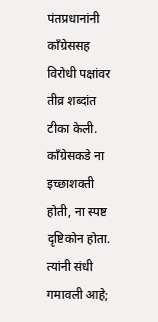पंतप्रधानांनी काँग्रेससह विरोधी पक्षांवर तीव्र शब्दांत टीका केली. काँग्रेसकडे ना इच्छाशक्ती होती, ना स्पष्ट दृष्टिकोन होता. त्यांनी संधी गमावली आहे;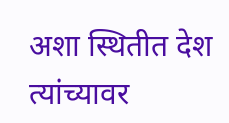अशा स्थितीत देश त्यांच्यावर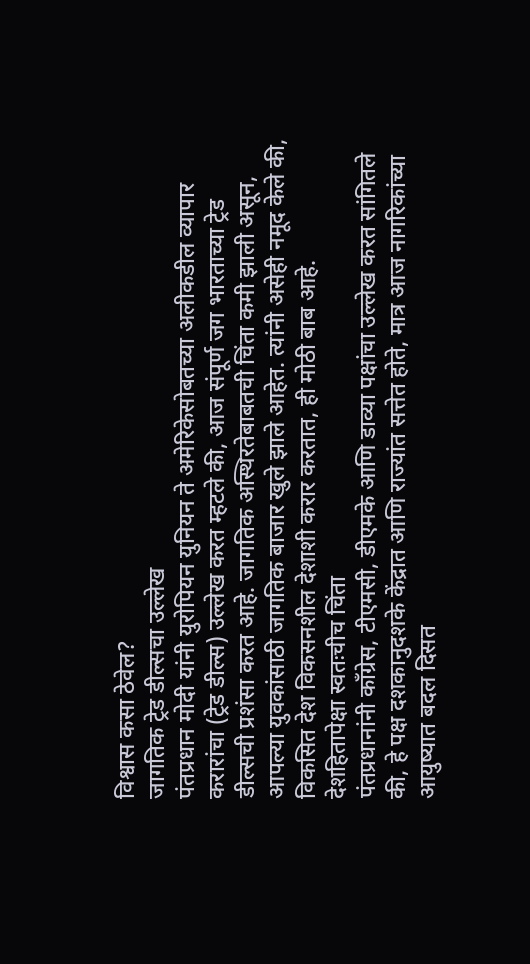विश्वास कसा ठेवेल?
जागतिक ट्रेड डील्सचा उल्लेख
पंतप्रधान मोदी यांनी युरोपियन युनियन ते अमेरिकेसोबतच्या अलीकडील व्यापार करारांचा (ट्रेड डील्स) उल्लेख करत म्हटले की, आज संपूर्ण जग भारताच्या ट्रेड डील्सची प्रशंसा करत आहे. जागतिक अस्थिरतेबाबतची चिंता कमी झाली असून, आपल्या युवकांसाठी जागतिक बाजार खुले झाले आहेत. त्यांनी असेही नमूद केले की, विकसित देश विकसनशील देशाशी करार करतात, ही मोठी बाब आहे.
देशहितापेक्षा स्वतःचीच चिंता
पंतप्रधानांनी काँग्रेस, टीएमसी, डीएमके आणि डाव्या पक्षांचा उल्लेख करत सांगितले की, हे पक्ष दशकानुदशके केंद्रात आणि राज्यांत सत्तेत होते, मात्र आज नागरिकांच्या आयुष्यात बदल दिसत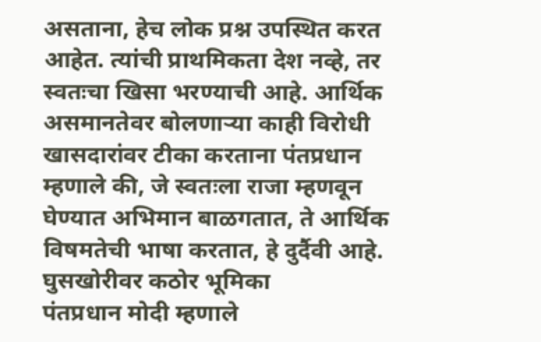असताना, हेच लोक प्रश्न उपस्थित करत आहेत. त्यांची प्राथमिकता देश नव्हे, तर स्वतःचा खिसा भरण्याची आहे. आर्थिक असमानतेवर बोलणाऱ्या काही विरोधी खासदारांवर टीका करताना पंतप्रधान म्हणाले की, जे स्वतःला राजा म्हणवून घेण्यात अभिमान बाळगतात, ते आर्थिक विषमतेची भाषा करतात, हे दुर्दैवी आहे.
घुसखोरीवर कठोर भूमिका
पंतप्रधान मोदी म्हणाले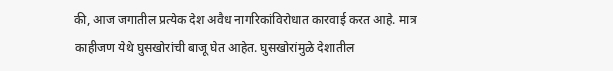की, आज जगातील प्रत्येक देश अवैध नागरिकांविरोधात कारवाई करत आहे. मात्र काहीजण येथे घुसखोरांची बाजू घेत आहेत. घुसखोरांमुळे देशातील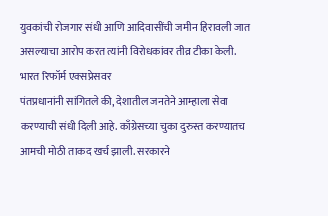युवकांची रोजगार संधी आणि आदिवासींची जमीन हिरावली जात असल्याचा आरोप करत त्यांनी विरोधकांवर तीव्र टीका केली.
भारत रिफॉर्म एक्सप्रेसवर
पंतप्रधानांनी सांगितले की, देशातील जनतेने आम्हाला सेवा करण्याची संधी दिली आहे. काँग्रेसच्या चुका दुरुस्त करण्यातच आमची मोठी ताकद खर्च झाली. सरकारने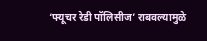‘फ्यूचर रेडी पॉलिसीज’ राबवल्यामुळे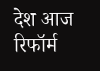देश आज रिफॉर्म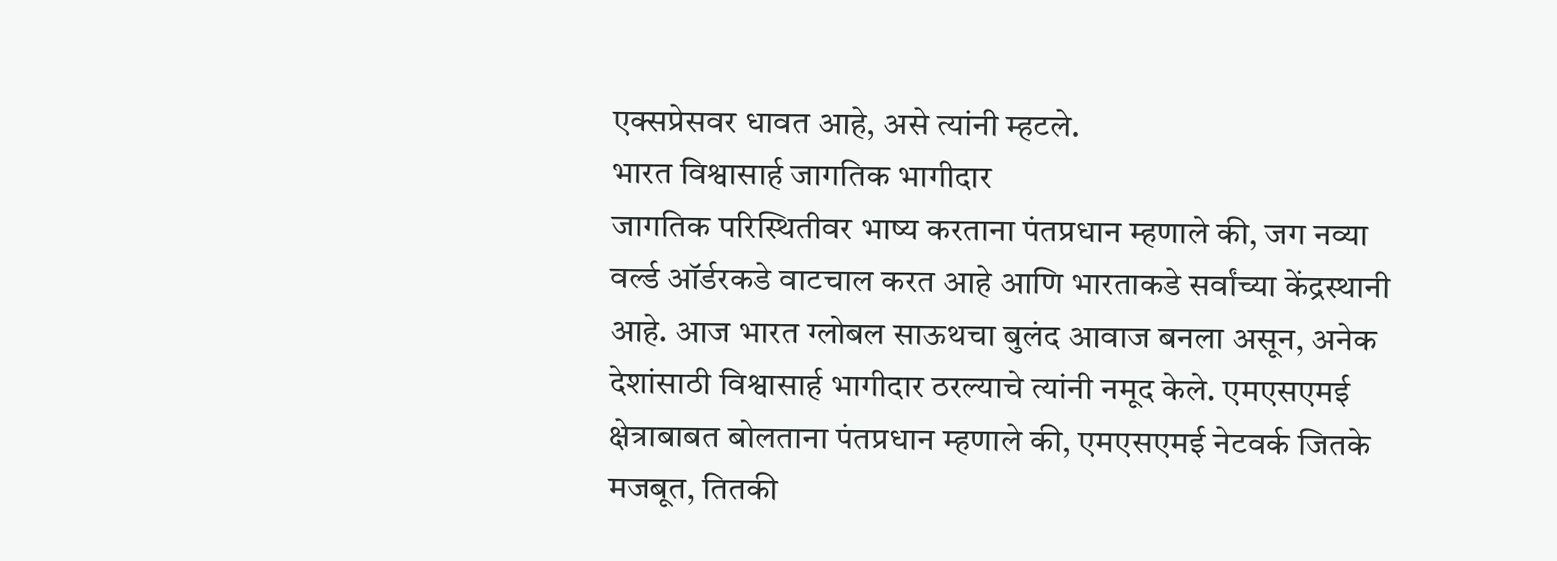एक्सप्रेसवर धावत आहे, असे त्यांनी म्हटले.
भारत विश्वासार्ह जागतिक भागीदार
जागतिक परिस्थितीवर भाष्य करताना पंतप्रधान म्हणाले की, जग नव्या वर्ल्ड ऑर्डरकडे वाटचाल करत आहे आणि भारताकडे सर्वांच्या केंद्रस्थानी आहे. आज भारत ग्लोबल साऊथचा बुलंद आवाज बनला असून, अनेक देशांसाठी विश्वासार्ह भागीदार ठरल्याचे त्यांनी नमूद केले. एमएसएमई क्षेत्राबाबत बोलताना पंतप्रधान म्हणाले की, एमएसएमई नेटवर्क जितके मजबूत, तितकी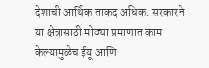देशाची आर्थिक ताकद अधिक. सरकारने या क्षेत्रासाठी मोठ्या प्रमाणात काम केल्यामुळेच ईयू आणि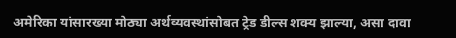अमेरिका यांसारख्या मोठ्या अर्थव्यवस्थांसोबत ट्रेड डील्स शक्य झाल्या, असा दावा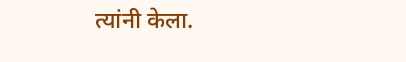त्यांनी केला.